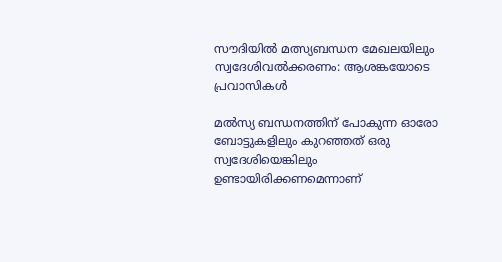സൗദിയില്‍ മത്സ്യബന്ധന മേഖലയിലും സ്വദേശിവല്‍ക്കരണം: ആശങ്കയോടെ പ്രവാസികൾ

മല്‍സ്യ ബന്ധനത്തിന് പോകുന്ന ഓരോ ബോട്ടുകളിലും കുറഞ്ഞത് ഒരു സ്വദേശിയെങ്കിലും ഉണ്ടായിരിക്കണമെന്നാണ്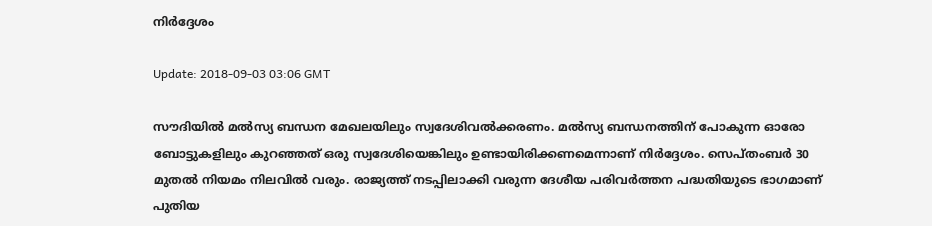നിര്‍ദ്ദേശം

Update: 2018-09-03 03:06 GMT

സൗദിയില്‍ മല്‍സ്യ ബന്ധന മേഖലയിലും സ്വദേശിവല്‍ക്കരണം. മല്‍സ്യ ബന്ധനത്തിന് പോകുന്ന ഓരോ ബോട്ടുകളിലും കുറഞ്ഞത് ഒരു സ്വദേശിയെങ്കിലും ഉണ്ടായിരിക്കണമെന്നാണ് നിര്‍ദ്ദേശം. സെപ്തംബര്‍ 30 മുതല്‍ നിയമം നിലവില്‍ വരും. രാജ്യത്ത് നടപ്പിലാക്കി വരുന്ന ദേശീയ പരിവര്‍ത്തന പദ്ധതിയുടെ ഭാഗമാണ് പുതിയ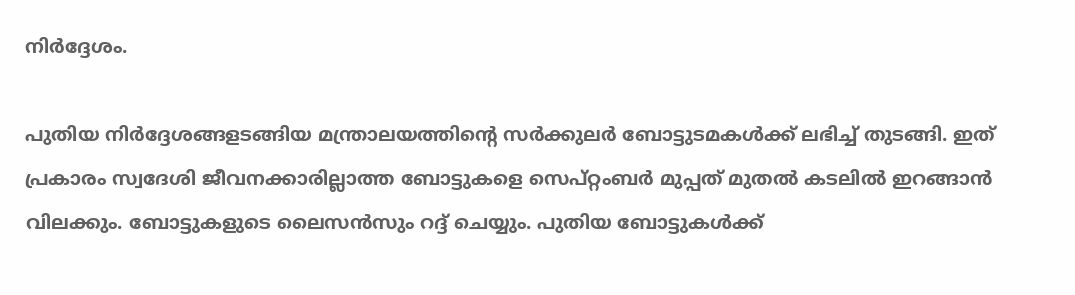നിര്‍ദ്ദേശം.

പുതിയ നിര്‍ദ്ദേശങ്ങളടങ്ങിയ മന്ത്രാലയത്തിന്റെ സര്‍ക്കുലര്‍ ബോട്ടുടമകള്‍ക്ക് ലഭിച്ച് തുടങ്ങി. ഇത് പ്രകാരം സ്വദേശി ജീവനക്കാരില്ലാത്ത ബോട്ടുകളെ സെപ്റ്റംബര്‍ മുപ്പത് മുതല്‍ കടലില്‍ ഇറങ്ങാന്‍ വിലക്കും. ബോട്ടുകളുടെ ലൈസന്‍സും റദ്ദ് ചെയ്യും. പുതിയ ബോട്ടുകള്‍ക്ക്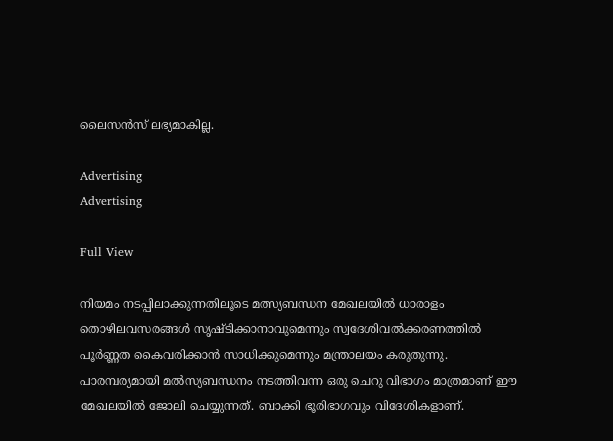ലൈസന്‍സ് ലഭ്യമാകില്ല.

Advertising
Advertising

Full View

നിയമം നടപ്പിലാക്കുന്നതിലൂടെ മത്സ്യബന്ധന മേഖലയില്‍ ധാരാളം തൊഴിലവസരങ്ങള്‍ സൃഷ്ടിക്കാനാവുമെന്നും സ്വദേശിവല്‍ക്കരണത്തിൽ പൂര്‍ണ്ണത കൈവരിക്കാന്‍ സാധിക്കുമെന്നും മന്ത്രാലയം കരുതുന്നു. പാരമ്പര്യമായി മല്‍സ്യബന്ധനം നടത്തിവന്ന ഒരു ചെറു വിഭാഗം മാത്രമാണ് ഈ മേഖലയില്‍ ജോലി ചെയ്യുന്നത്. ബാക്കി ഭൂരിഭാഗവും വിദേശികളാണ്.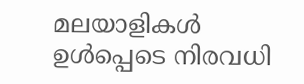മലയാളികള്‍ ഉള്‍പ്പെടെ നിരവധി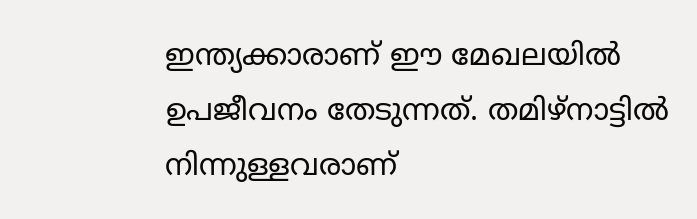ഇന്ത്യക്കാരാണ് ഈ മേഖലയില്‍ ഉപജീവനം തേടുന്നത്. തമിഴ്‌നാട്ടില്‍ നിന്നുള്ളവരാണ്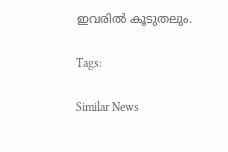ഇവരില്‍ കൂടുതലും.

Tags:

Similar News